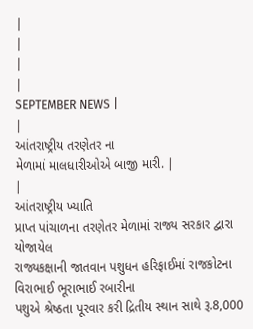|
|
|
|
SEPTEMBER NEWS |
|
આંતરાષ્ટ્રીય તરણેતર ના
મેળામાં માલધારીઓએ બાજી મારી. |
|
આંતરાષ્ટ્રીય ખ્યાતિ
પ્રાપ્ત પાંચાળના તરણેતર મેળામાં રાજ્ય સરકાર દ્વારા યોજાયેલ
રાજ્યકક્ષાની જાતવાન પશુધન હરિફાઈમાં રાજકોટના વિરાભાઈ ભૂરાભાઈ રબારીના
પશુએ શ્રેષ્ઠતા પૂરવાર કરી દ્રિતીય સ્થાન સાથે રૂ.8,000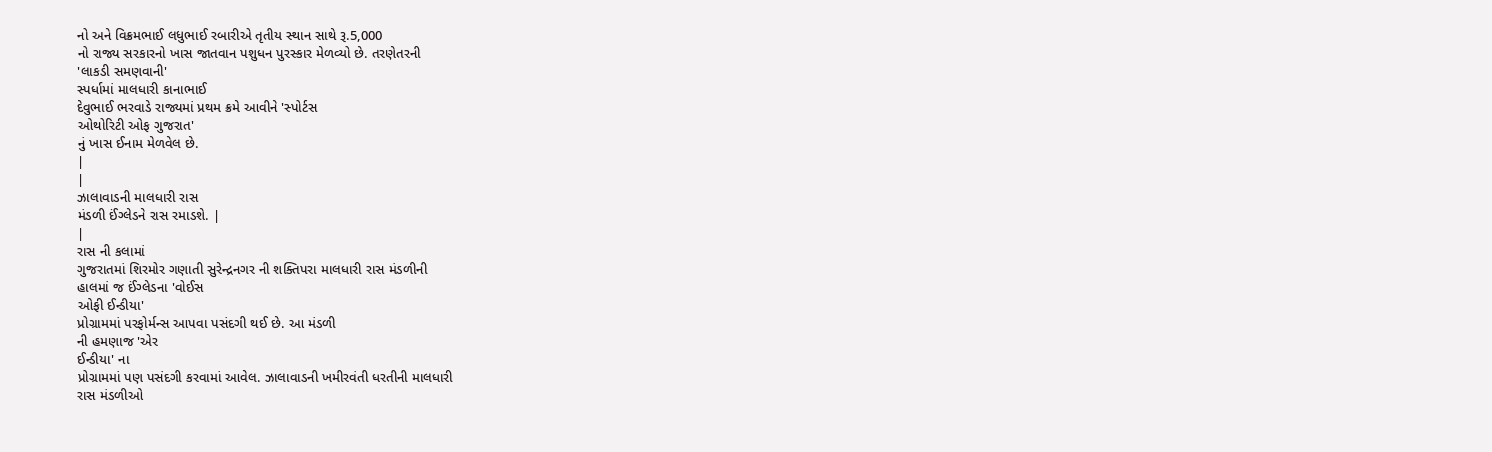નો અને વિક્રમભાઈ લધુભાઈ રબારીએ તૃતીય સ્થાન સાથે રૂ.5,000
નો રાજ્ય સરકારનો ખાસ જાતવાન પશુધન પુરસ્કાર મેળવ્યો છે. તરણેતરની
'લાકડી સમણવાની'
સ્પર્ધામાં માલધારી કાનાભાઈ
દેવુભાઈ ભરવાડે રાજ્યમાં પ્રથમ ક્રમે આવીને 'સ્પોર્ટસ
ઓથોરિટી ઓફ ગુજરાત'
નું ખાસ ઈનામ મેળવેલ છે.
|
|
ઝાલાવાડની માલધારી રાસ
મંડળી ઈંગ્લેડને રાસ રમાડશે. |
|
રાસ ની કલામાં
ગુજરાતમાં શિરમોર ગણાતી સુરેન્દ્રનગર ની શક્તિપરા માલધારી રાસ મંડળીની
હાલમાં જ ઈંગ્લેડના 'વોઈસ
ઓફી ઈન્ડીયા'
પ્રોગ્રામમાં પરફોર્મન્સ આપવા પસંદગી થઈ છે. આ મંડળી
ની હમણાજ 'એર
ઈન્ડીયા' ના
પ્રોગ્રામમાં પણ પસંદગી કરવામાં આવેલ. ઝાલાવાડની ખમીરવંતી ધરતીની માલધારી
રાસ મંડળીઓ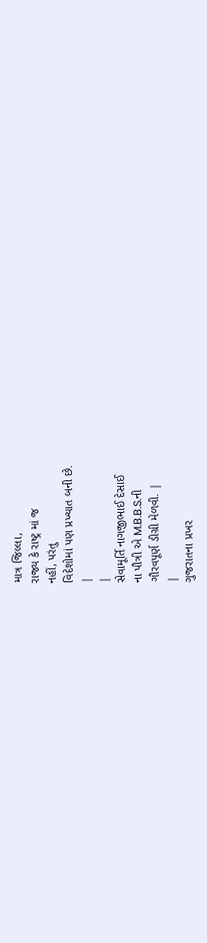માત્ર જિલ્લા,
રાજ્ય કે રાષ્ટ્ર માં જ
નહીં, પરંતુ
વિદેશોમાં પણ પ્રખ્યાત બની છે.
|
|
સેવામૂર્તિ નાગજીભાઈ દેસાઈ
ના પૌત્રી એ M.B.B.S.ની
ગૌરવપૂર્ણ ડીગ્રી મેળવી. |
|
ગુજરાતના પ્રખર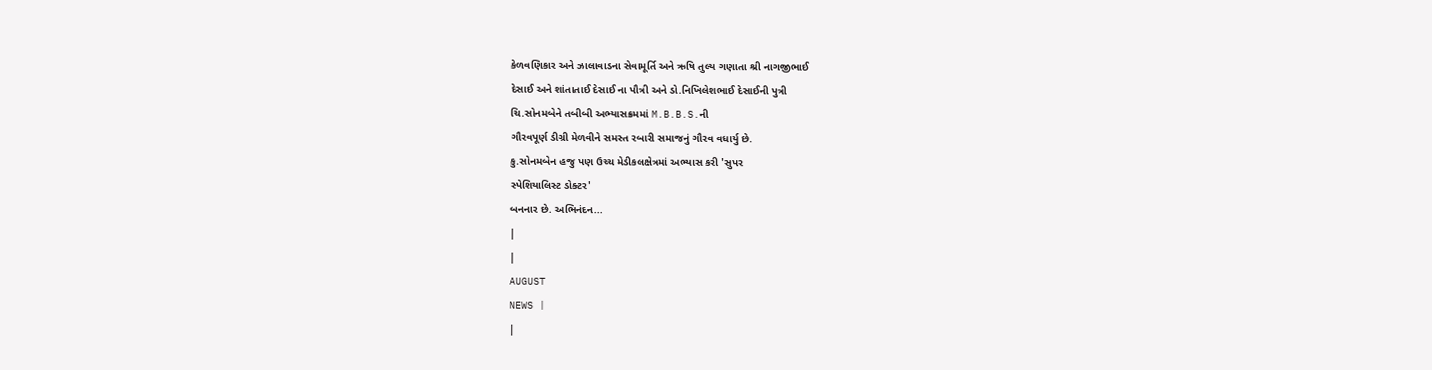કેળવણિકાર અને ઝાલાવાડના સેવામૂર્તિ અને ઋષિ તુલ્ય ગણાતા શ્રી નાગજીભાઈ
દેસાઈ અને શાંતાતાઈ દેસાઈ ના પૌત્રી અને ડો.નિખિલેશભાઈ દેસાઈની પુત્રી
ચિ.સોનમબેને તબીબી અભ્યાસક્રમમાં M.B.B.S.ની
ગૌરવપૂર્ણ ડીગ્રી મેળવીને સમસ્ત રબારી સમાજનું ગૌરવ વધાર્યુ છે.
કુ.સોનમબેન હજુ પણ ઉચ્ચ મેડીકલક્ષેત્રમાં અભ્યાસ કરી 'સુપર
સ્પેશિયાલિસ્ટ ડોક્ટર'
બનનાર છે. અભિનંદન...
|
|
AUGUST
NEWS |
|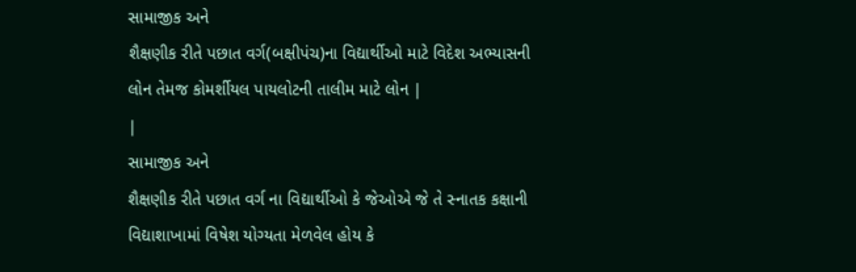સામાજીક અને
શૈક્ષણીક રીતે પછાત વર્ગ(બક્ષીપંચ)ના વિદ્યાર્થીઓ માટે વિદેશ અભ્યાસની
લોન તેમજ કોમર્શીયલ પાયલોટની તાલીમ માટે લોન |
|
સામાજીક અને
શૈક્ષણીક રીતે પછાત વર્ગ ના વિદ્યાર્થીઓ કે જેઓએ જે તે સ્નાતક કક્ષાની
વિદ્યાશાખામાં વિષેશ યોગ્યતા મેળવેલ હોય કે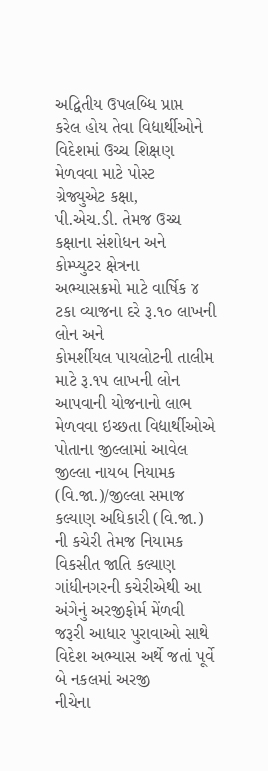અદ્વિતીય ઉપલબ્ધિ પ્રાપ્ત
કરેલ હોય તેવા વિદ્યાર્થીઓને વિદેશમાં ઉચ્ચ શિક્ષણ મેળવવા માટે પોસ્ટ
ગ્રેજ્યુએટ કક્ષા,
પી.એચ.ડી. તેમજ ઉચ્ચ કક્ષાના સંશોધન અને કોમ્પ્યુટર ક્ષેત્રના
અભ્યાસક્રમો માટે વાર્ષિક ૪ ટકા વ્યાજના દરે રૂ.૧૦ લાખની લોન અને
કોમર્શીયલ પાયલોટની તાલીમ માટે રૂ.૧૫ લાખની લોન આપવાની યોજનાનો લાભ
મેળવવા ઇચ્છતા વિદ્યાર્થીઓએ પોતાના જીલ્લામાં આવેલ જીલ્લા નાયબ નિયામક
(વિ.જા.)/જીલ્લા સમાજ કલ્યાણ અધિકારી (વિ.જા.) ની કચેરી તેમજ નિયામક
વિકસીત જાતિ કલ્યાણ ગાંધીનગરની કચેરીએથી આ અંગેનું અરજીફોર્મ મેંળવી
જરૂરી આધાર પુરાવાઓ સાથે વિદેશ અભ્યાસ અર્થે જતાં પૂર્વે બે નકલમાં અરજી
નીચેના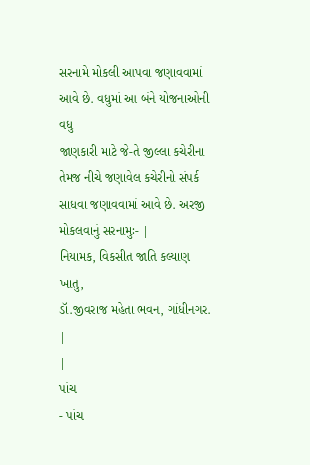સરનામે મોકલી આપવા જણાવવામાં આવે છે. વધુમાં આ બંને યોજનાઓની વધુ
જાણકારી માટે જે-તે જીલ્લા કચેરીના તેમજ નીચે જણાવેલ કચેરીનો સંપર્ક
સાધવા જણાવવામાં આવે છે. અરજી મોકલવાનું સરનામુઃ- |
નિયામક, વિકસીત જાતિ કલ્યાણ ખાતુ,
ડૉ.જીવરાજ મહેતા ભવન, ગાંધીનગર.
|
|
પાંચ
- પાંચ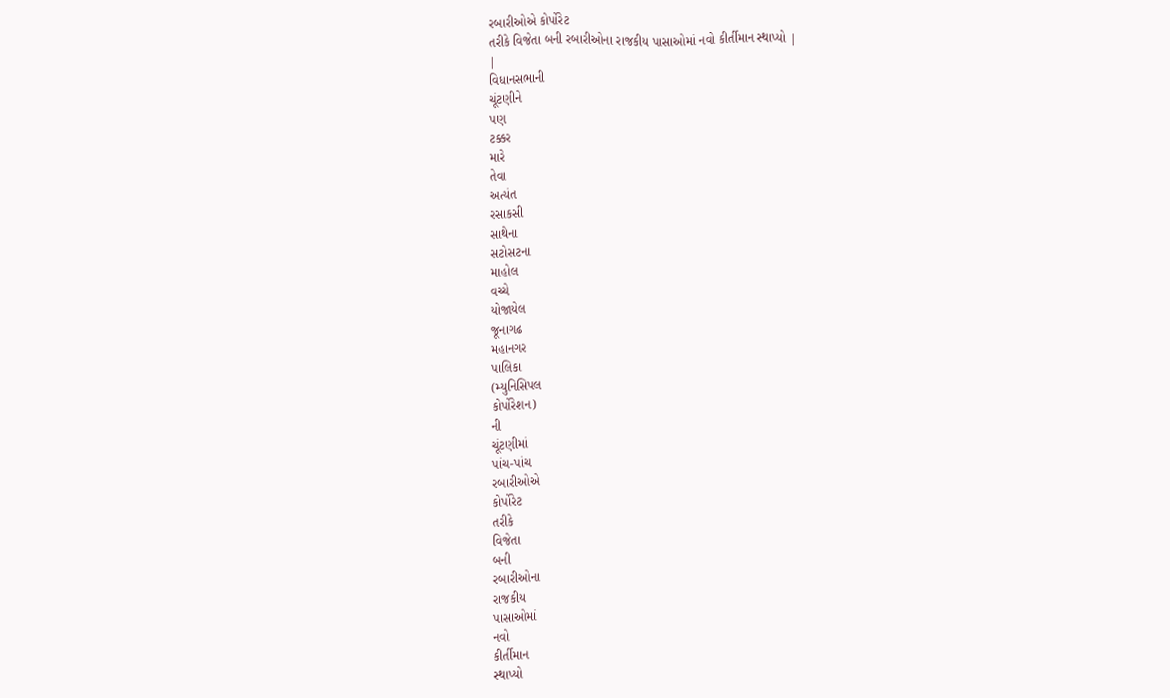રબારીઓએ કોર્પોરેટ
તરીકે વિજેતા બની રબારીઓના રાજકીય પાસાઓમાં નવો કીર્તીમાન સ્થાપ્યો |
|
વિધાનસભાની
ચૂંટણીને
પણ
ટક્કર
મારે
તેવા
અત્યંત
રસાકસી
સાથેના
સટોસટના
માહોલ
વચ્ચે
યોજાયેલ
જૂનાગઢ
મહાનગર
પાલિકા
(મ્યુનિસિપલ
કોર્પોરેશન)
ની
ચૂંટણીમાં
પાંચ-પાંચ
રબારીઓએ
કોર્પોરેટ
તરીકે
વિજેતા
બની
રબારીઓના
રાજકીય
પાસાઓમાં
નવો
કીર્તીમાન
સ્થાપ્યો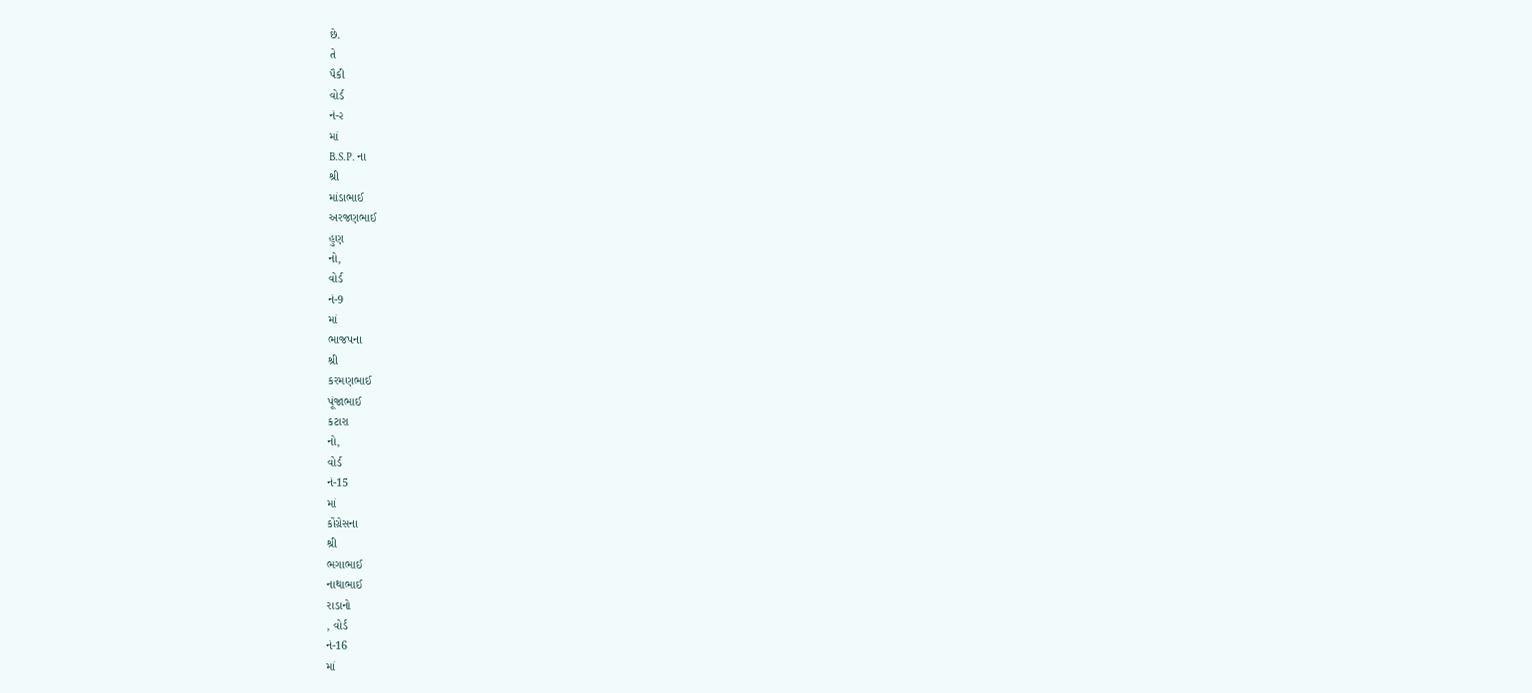છે.
તે
પૈકી
વોર્ડ
નં-૨
માં
B.S.P. ના
શ્રી
માંડાભાઈ
અરજણભાઈ
હુણ
નો,
વોર્ડ
નં-9
માં
ભાજપના
શ્રી
કરમણભાઈ
પૂંજાભાઈ
કટારા
નો,
વોર્ડ
નં-15
માં
કોંગ્રેસના
શ્રી
ભગાભાઈ
નાથાભાઈ
રાડાનો
, વોર્ડ
નં-16
માં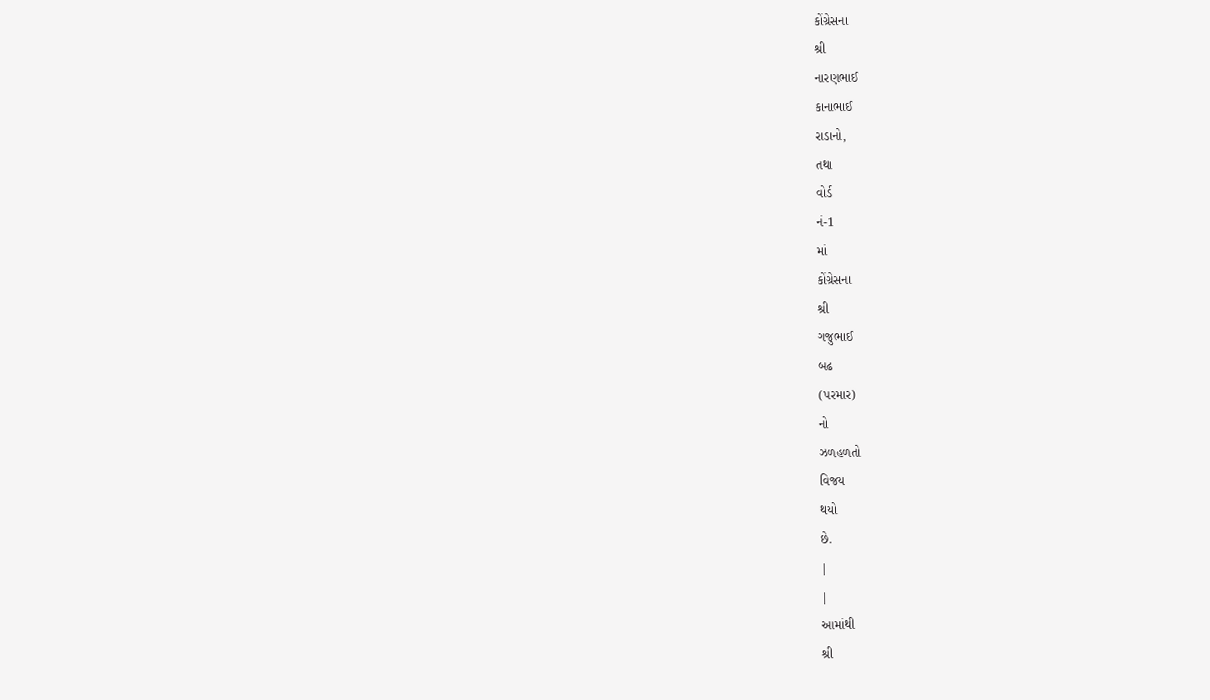કોંગ્રેસના
શ્રી
નારણભાઈ
કાનાભાઈ
રાડાનો,
તથા
વોર્ડ
નં-1
માં
કોંગ્રેસના
શ્રી
ગજુભાઈ
બઢ
(પરમાર)
નો
ઝળહળતો
વિજય
થયો
છે.
|
|
આમાંથી
શ્રી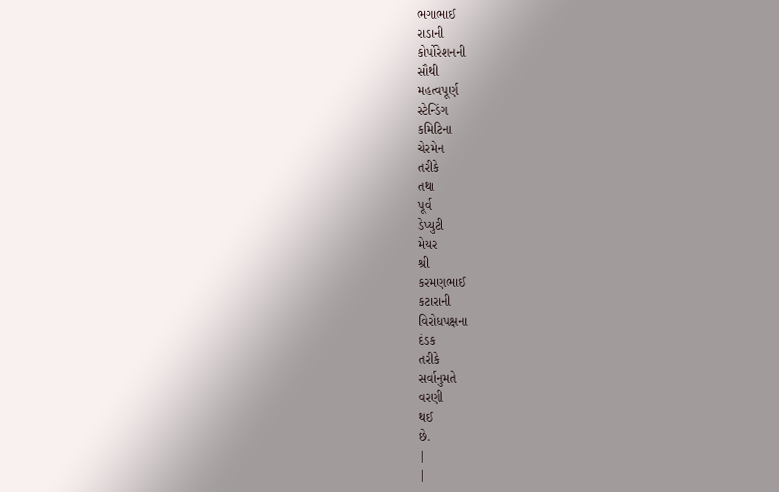ભગાભાઈ
રાડાની
કોર્પોરેશનની
સૌથી
મહત્વપૂર્ણ
સ્ટેન્ડિંગ
કમિટિના
ચેરમેન
તરીકે
તથા
પૂર્વ
ડેપ્યુટી
મેયર
શ્રી
કરમણભાઈ
કટારાની
વિરોધપક્ષના
દંડક
તરીકે
સર્વાનુમતે
વરણી
થઈ
છે.
|
|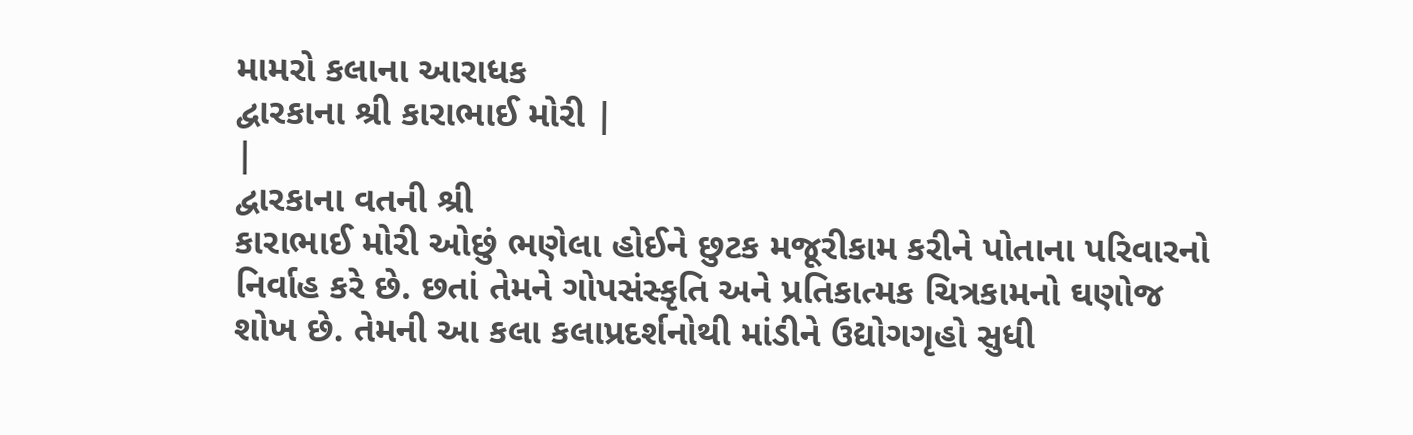મામરો કલાના આરાધક
દ્વારકાના શ્રી કારાભાઈ મોરી |
|
દ્વારકાના વતની શ્રી
કારાભાઈ મોરી ઓછું ભણેલા હોઈને છુટક મજૂરીકામ કરીને પોતાના પરિવારનો
નિર્વાહ કરે છે. છતાં તેમને ગોપસંસ્કૃતિ અને પ્રતિકાત્મક ચિત્રકામનો ઘણોજ
શોખ છે. તેમની આ કલા કલાપ્રદર્શનોથી માંડીને ઉદ્યોગગૃહો સુધી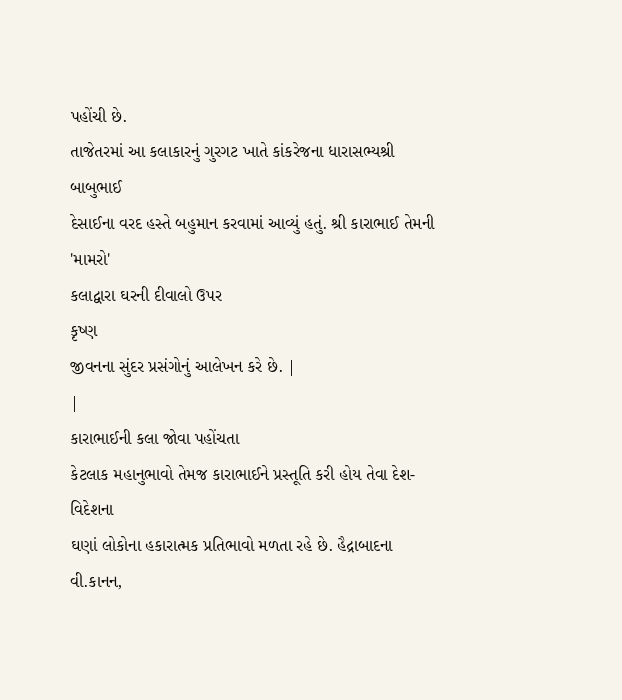પહોંચી છે.
તાજેતરમાં આ કલાકારનું ગુરગટ ખાતે કાંકરેજના ધારાસભ્યશ્રી બાબુભાઈ
દેસાઈના વરદ હસ્તે બહુમાન કરવામાં આવ્યું હતું. શ્રી કારાભાઈ તેમની
'મામરો'
કલાદ્વારા ઘરની દીવાલો ઉપર
કૃષ્ણ
જીવનના સુંદર પ્રસંગોનું આલેખન કરે છે. |
|
કારાભાઈની કલા જોવા પહોંચતા
કેટલાક મહાનુભાવો તેમજ કારાભાઈને પ્રસ્તૂતિ કરી હોય તેવા દેશ-વિદેશના
ઘણાં લોકોના હકારાત્મક પ્રતિભાવો મળતા રહે છે. હૈદ્રાબાદના વી.કાનન,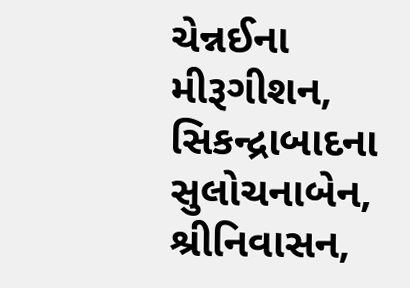ચેન્નઈના મીરૂગીશન,
સિકન્દ્રાબાદના સુલોચનાબેન,
શ્રીનિવાસન,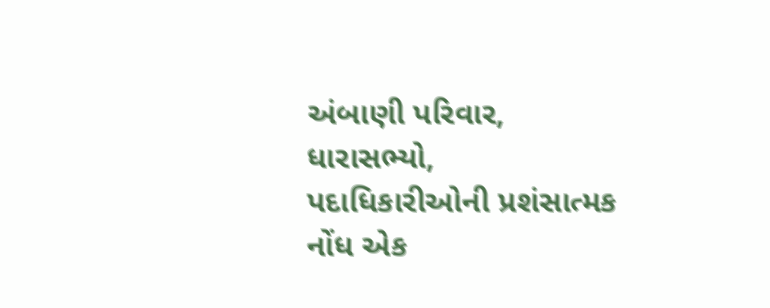અંબાણી પરિવાર,
ધારાસભ્યો,
પદાધિકારીઓની પ્રશંસાત્મક
નોંધ એક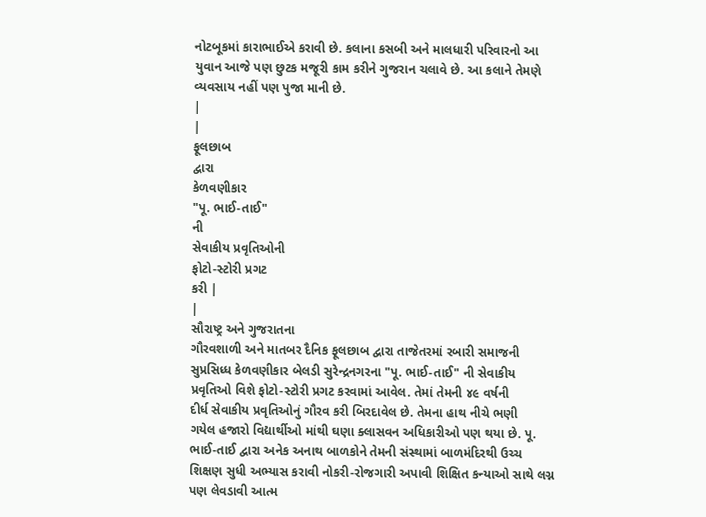નોટબૂકમાં કારાભાઈએ કરાવી છે. કલાના કસબી અને માલધારી પરિવારનો આ
યુવાન આજે પણ છુટક મજૂરી કામ કરીને ગુજરાન ચલાવે છે. આ કલાને તેમણે
વ્યવસાય નહીં પણ પુજા માની છે.
|
|
ફૂલછાબ
દ્વારા
કેળવણીકાર
"પૂ. ભાઈ-તાઈ"
ની
સેવાકીય પ્રવૃતિઓની
ફોટો-સ્ટોરી પ્રગટ
કરી |
|
સૌરાષ્ટ્ર અને ગુજરાતના
ગૌરવશાળી અને માતબર દૈનિક ફૂલછાબ દ્વારા તાજેતરમાં રબારી સમાજની
સુપ્રસિધ્ધ કેળવણીકાર બેલડી સુરેન્દ્રનગરના "પૂ. ભાઈ-તાઈ" ની સેવાકીય
પ્રવૃતિઓ વિશે ફોટો-સ્ટોરી પ્રગટ કરવામાં આવેલ. તેમાં તેમની ૪૯ વર્ષની
દીર્ધ સેવાકીય પ્રવૃતિઓનું ગૌરવ કરી બિરદાવેલ છે. તેમના હાથ નીચે ભણી
ગયેલ હજારો વિદ્યાર્થીઓ માંથી ઘણા ક્લાસવન અધિકારીઓ પણ થયા છે. પૂ.
ભાઈ-તાઈ દ્વારા અનેક અનાથ બાળકોને તેમની સંસ્થામાં બાળમંદિરથી ઉચ્ચ
શિક્ષણ સુધી અભ્યાસ કરાવી નોકરી-રોજગારી અપાવી શિક્ષિત કન્યાઓ સાથે લગ્ન
પણ લેવડાવી આત્મ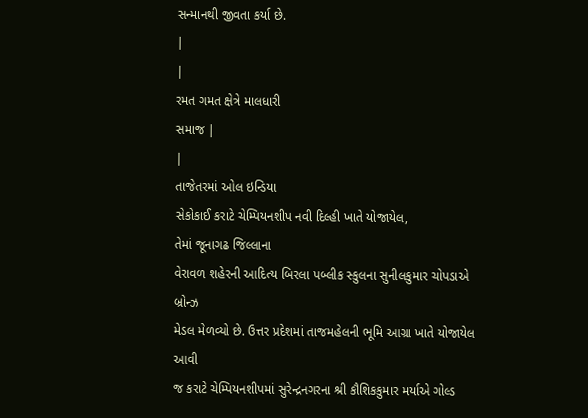સન્માનથી જીવતા કર્યા છે.
|
|
રમત ગમત ક્ષેત્રે માલધારી
સમાજ |
|
તાજેતરમાં ઓલ ઇન્ડિયા
સેકોકાઈ કરાટે ચેમ્પિયનશીપ નવી દિલ્હી ખાતે યોજાયેલ,
તેમાં જૂનાગઢ જિલ્લાના
વેરાવળ શહેરની આદિત્ય બિરલા પબ્લીક સ્કુલના સુનીલકુમાર ચોપડાએ બ્રોન્ઝ
મેડલ મેળવ્યો છે. ઉત્તર પ્રદેશમાં તાજમહેલની ભૂમિ આગ્રા ખાતે યોજાયેલ આવી
જ કરાટે ચેમ્પિયનશીપમાં સુરેન્દ્રનગરના શ્રી કૌશિકકુમાર મર્યાએ ગોલ્ડ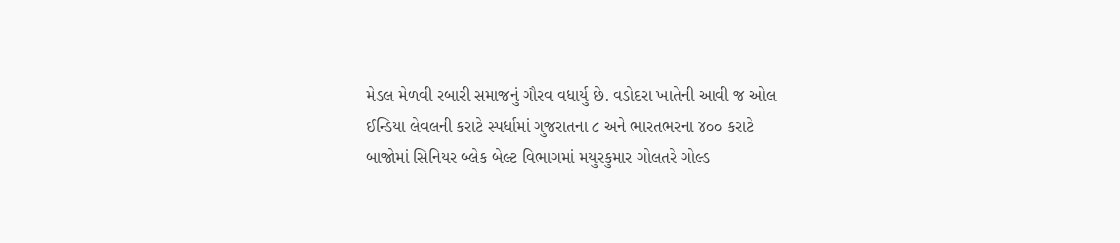મેડલ મેળવી રબારી સમાજનું ગૌરવ વધાર્યુ છે. વડોદરા ખાતેની આવી જ ઓલ
ઈન્ડિયા લેવલની કરાટે સ્પર્ધામાં ગુજરાતના ૮ અને ભારતભરના ૪૦૦ કરાટે
બાજોમાં સિનિયર બ્લેક બેલ્ટ વિભાગમાં મયુરકુમાર ગોલતરે ગોલ્ડ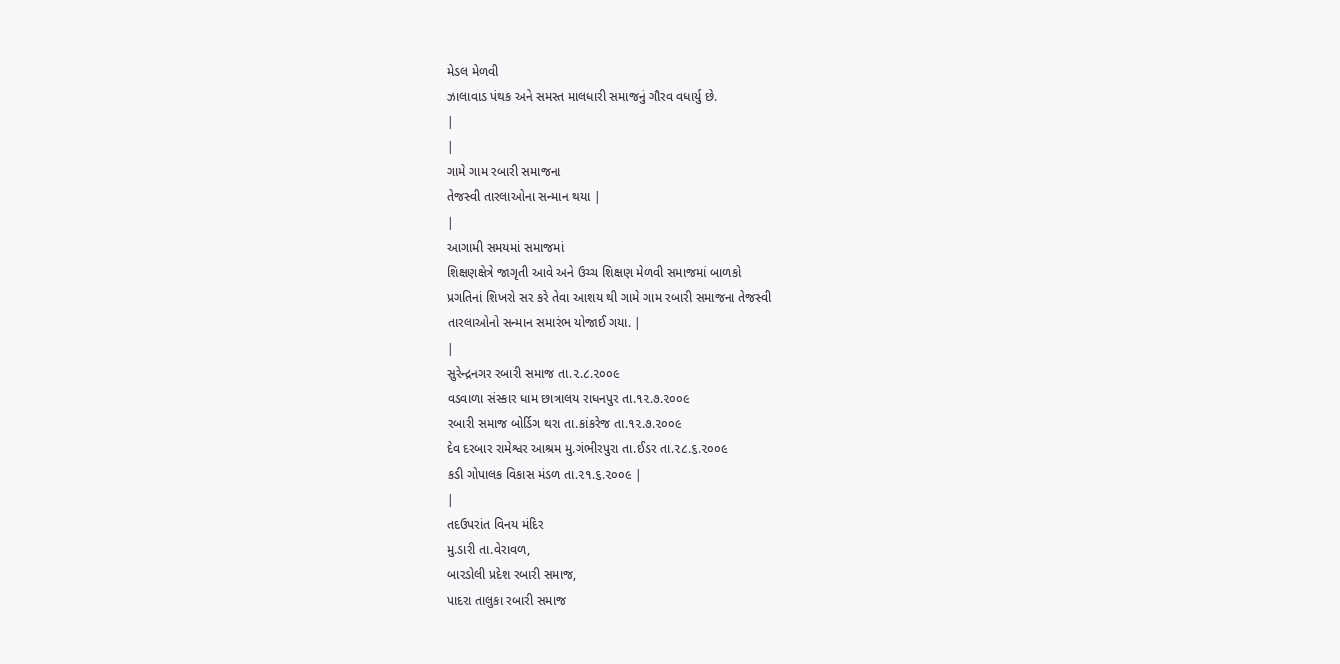મેડલ મેળવી
ઝાલાવાડ પંથક અને સમસ્ત માલધારી સમાજનું ગૌરવ વધાર્યુ છે.
|
|
ગામે ગામ રબારી સમાજના
તેજસ્વી તારલાઓના સન્માન થયા |
|
આગામી સમયમાં સમાજમાં
શિક્ષણક્ષેત્રે જાગૃતી આવે અને ઉચ્ચ શિક્ષણ મેળવી સમાજમાં બાળકો
પ્રગતિનાં શિખરો સર કરે તેવા આશય થી ગામે ગામ રબારી સમાજના તેજસ્વી
તારલાઓનો સન્માન સમારંભ યોજાઈ ગયા. |
|
સુરેન્દ્રનગર રબારી સમાજ તા.૨.૮.૨૦૦૯
વડવાળા સંસ્કાર ધામ છાત્રાલય રાધનપુર તા.૧૨.૭.૨૦૦૯
રબારી સમાજ બોર્ડિગ થરા તા.કાંકરેજ તા.૧૨.૭.૨૦૦૯
દેવ દરબાર રામેશ્વર આશ્રમ મુ.ગંભીરપુરા તા.ઈડર તા.૨૮.૬.૨૦૦૯
કડી ગોપાલક વિકાસ મંડળ તા.૨૧.૬.૨૦૦૯ |
|
તદઉપરાંત વિનય મંદિર
મુ.ડારી તા.વેરાવળ,
બારડોલી પ્રદેશ રબારી સમાજ,
પાદરા તાલુકા રબારી સમાજ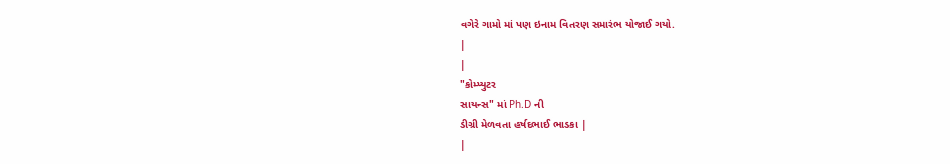વગેરે ગામો માં પણ ઇનામ વિતરણ સમારંભ યોજાઈ ગયો.
|
|
"કોમ્પ્યુટર
સાયન્સ" માં Ph.D ની
ડીગ્રી મેળવતા હર્ષદભાઈ ભાડકા |
|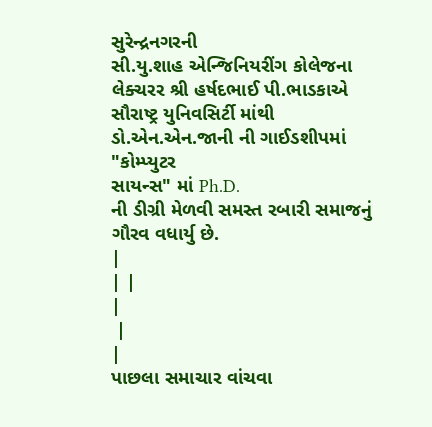સુરેન્દ્રનગરની
સી.યુ.શાહ એન્જિનિયરીંગ કોલેજના લેક્ચરર શ્રી હર્ષદભાઈ પી.ભાડકાએ
સૌરાષ્ટ્ર યુનિવસિર્ટી માંથી ડો.એન.એન.જાની ની ગાઈડશીપમાં "કોમ્પ્યુટર
સાયન્સ" માં Ph.D.
ની ડીગ્રી મેળવી સમસ્ત રબારી સમાજનું ગૌરવ વધાર્યુ છે.
|
| |
|
 |
|
પાછલા સમાચાર વાંચવા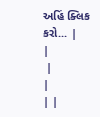અહિં ક્લિક
કરો... |
|
 |
|
| |